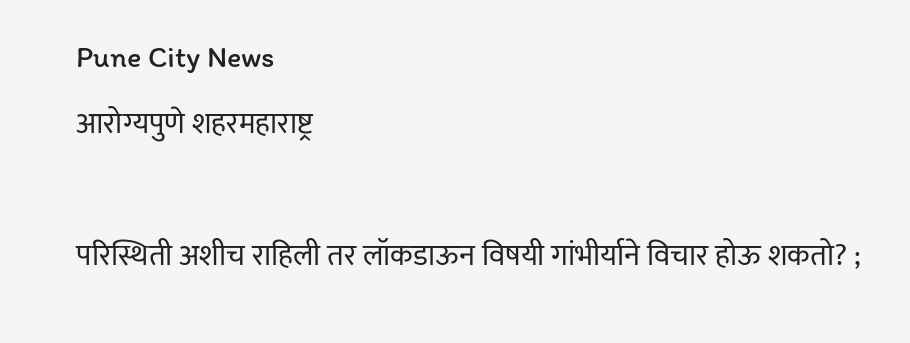Pune City News
आरोग्यपुणे शहरमहाराष्ट्र

परिस्थिती अशीच राहिली तर लॉकडाऊन विषयी गांभीर्याने विचार होऊ शकतो? ;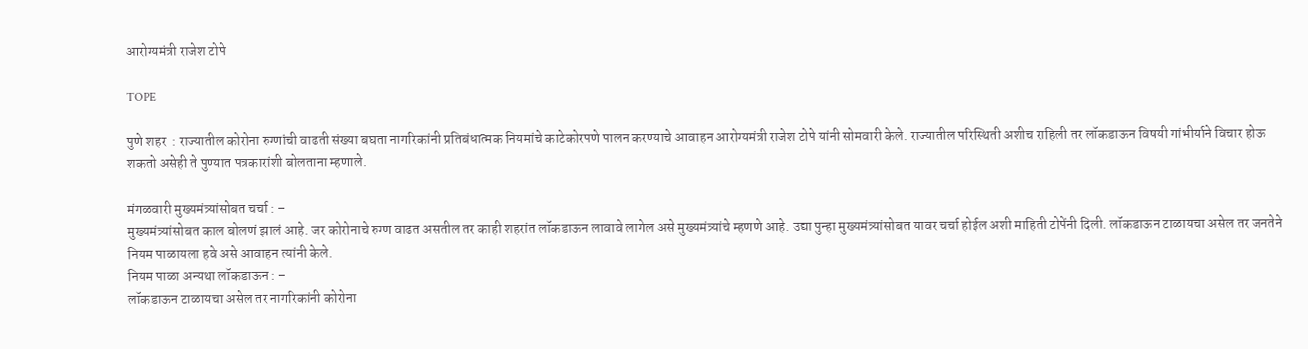आरोग्यमंत्री राजेश टोपे

TOPE

पुणे शहर  : राज्यातील कोरोना रुग्णांची वाढती संख्या बघता नागरिकांनी प्रतिबंधात्मक नियमांचे काटेकोरपणे पालन करण्याचे आवाहन आरोग्यमंत्री राजेश टोपे यांनी सोमवारी केले. राज्यातील परिस्थिती अशीच राहिली तर लॉकडाऊन विषयी गांभीर्याने विचार होऊ शकतो असेही ते पुण्यात पत्रकारांशी बोलताना म्हणाले.

मंगळवारी मुख्यमंत्र्यांसोबत चर्चा : –
मुख्यमंत्र्यांसोबत काल बोलणं झालं आहे. जर कोरोनाचे रुग्ण वाढत असतील तर काही शहरांत लॉकडाऊन लावावे लागेल असे मुख्यमंत्र्यांचे म्हणणे आहे. उद्या पुन्हा मुख्यमंत्र्यांसोबत यावर चर्चा होईल अशी माहिती टोपेंनी दिली. लॉकडाऊन टाळायचा असेल तर जनतेने नियम पाळायला हवे असे आवाहन त्यांनी केले.
नियम पाळा अन्यथा लॉकडाऊन : –
लॉकडाऊन टाळायचा असेल तर नागरिकांनी कोरोना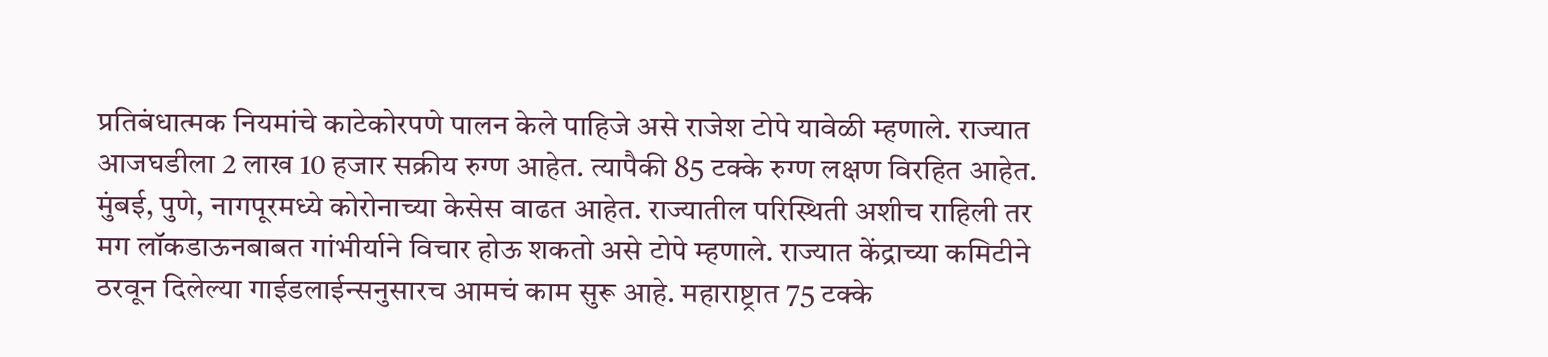प्रतिबंधात्मक नियमांचे काटेकोरपणे पालन केले पाहिजे असे राजेश टोपे यावेळी म्हणाले. राज्यात आजघडीला 2 लाख 10 हजार सक्रीय रुग्ण आहेत. त्यापैकी 85 टक्के रुग्ण लक्षण विरहित आहेत. मुंबई, पुणे, नागपूरमध्ये कोरोनाच्या केसेस वाढत आहेत. राज्यातील परिस्थिती अशीच राहिली तर मग लॉकडाऊनबाबत गांभीर्याने विचार होऊ शकतो असे टोपे म्हणाले. राज्यात केंद्राच्या कमिटीने ठरवून दिलेल्या गाईडलाईन्सनुसारच आमचं काम सुरू आहे. महाराष्ट्रात 75 टक्के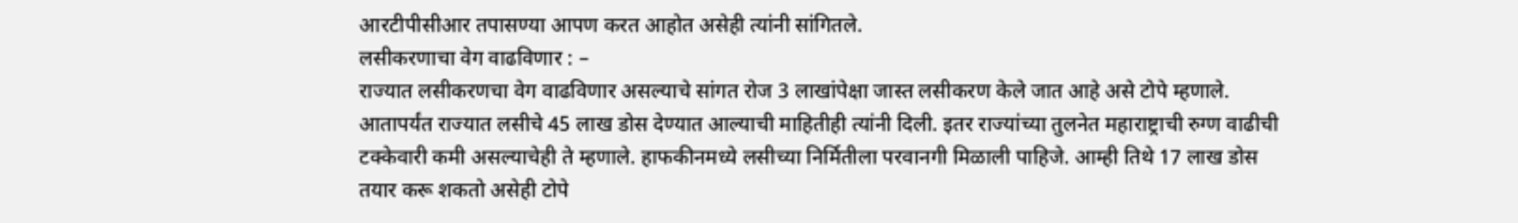आरटीपीसीआर तपासण्या आपण करत आहोत असेही त्यांनी सांगितले.
लसीकरणाचा वेग वाढविणार : –
राज्यात लसीकरणचा वेग वाढविणार असल्याचे सांगत रोज 3 लाखांपेक्षा जास्त लसीकरण केले जात आहे असे टोपे म्हणाले. आतापर्यंत राज्यात लसीचे 45 लाख डोस देण्यात आल्याची माहितीही त्यांनी दिली. इतर राज्यांच्या तुलनेत महाराष्ट्राची रुग्ण वाढीची टक्केवारी कमी असल्याचेही ते म्हणाले. हाफकीनमध्ये लसीच्या निर्मितीला परवानगी मिळाली पाहिजे. आम्ही तिथे 17 लाख डोस तयार करू शकतो असेही टोपे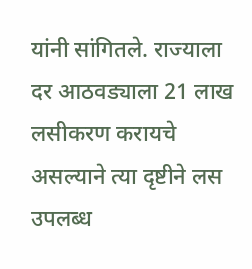यांनी सांगितले. राज्याला दर आठवड्याला 21 लाख लसीकरण करायचे असल्याने त्या दृष्टीने लस उपलब्ध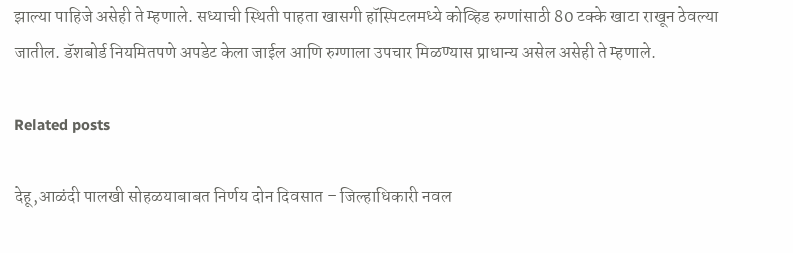झाल्या पाहिजे असेही ते म्हणाले. सध्याची स्थिती पाहता खासगी हॉस्पिटलमध्ये कोव्हिड रुग्णांसाठी 80 टक्के खाटा राखून ठेवल्या जातील. डॅशबोर्ड नियमितपणे अपडेट केला जाईल आणि रुग्णाला उपचार मिळण्यास प्राधान्य असेल असेही ते म्हणाले.

Related posts

देहू,आळंदी पालखी सोहळयाबाबत निर्णय दोन दिवसात – जिल्हाधिकारी नवल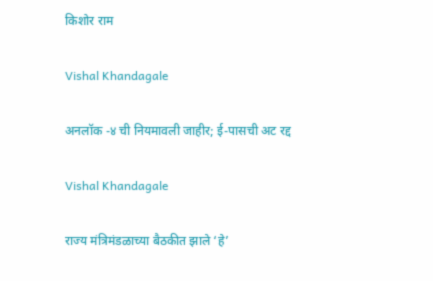किशोर राम

Vishal Khandagale

अनलॉक -४ ची नियमावली जाहीर; ई-पासची अट रद्द

Vishal Khandagale

राज्य मंत्रिमंडळाच्या बैठकीत झाले ‘हे’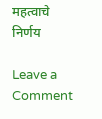महत्वाचे निर्णय

Leave a Comment